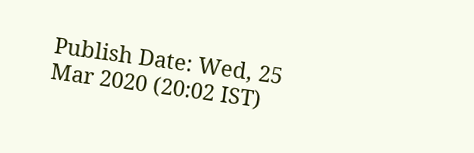Publish Date: Wed, 25 Mar 2020 (20:02 IST)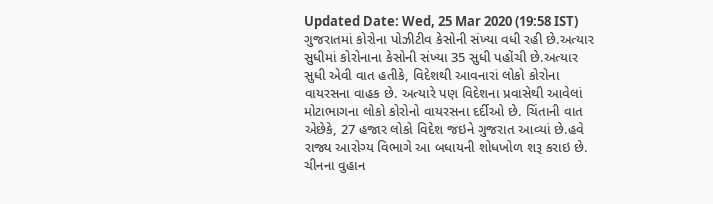Updated Date: Wed, 25 Mar 2020 (19:58 IST)
ગુજરાતમાં કોરોના પોઝીટીવ કેસોની સંખ્યા વધી રહી છે.અત્યાર સુધીમાં કોરોનાના કેસોની સંખ્યા 35 સુધી પહોંચી છે.અત્યાર સુધી એવી વાત હતીકે, વિદેશથી આવનારાં લોકો કોરોના વાયરસના વાહક છે. અત્યારે પણ વિદેશના પ્રવાસેથી આવેલાં મોટાભાગના લોકો કોરોનો વાયરસના દર્દીઓ છે. ચિંતાની વાત એછેકે, 27 હજાર લોકો વિદેશ જઇને ગુજરાત આવ્યાં છે.હવે રાજ્ય આરોગ્ય વિભાગે આ બધાયની શોધખોળ શરૂ કરાઇ છે. ચીનના વુહાન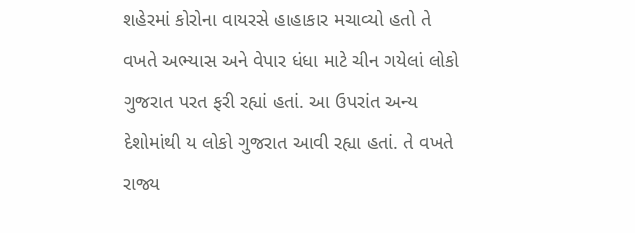શહેરમાં કોરોના વાયરસે હાહાકાર મચાવ્યો હતો તે વખતે અભ્યાસ અને વેપાર ધંધા માટે ચીન ગયેલાં લોકો ગુજરાત પરત ફરી રહ્યાં હતાં. આ ઉપરાંત અન્ય દેશોમાંથી ય લોકો ગુજરાત આવી રહ્યા હતાં. તે વખતે રાજ્ય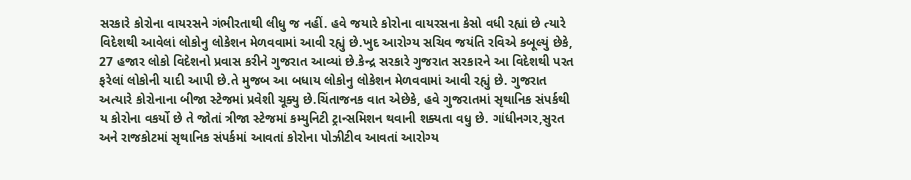સરકારે કોરોના વાયરસને ગંભીરતાથી લીધુ જ નહીં. હવે જયારે કોરોના વાયરસના કેસો વધી રહ્યાં છે ત્યારે વિદેશથી આવેલાં લોકોનુ લોકેશન મેળવવામાં આવી રહ્યું છે.ખુદ આરોગ્ય સચિવ જયંતિ રવિએ કબૂલ્યું છેકે, 27 હજાર લોકો વિદેશનો પ્રવાસ કરીને ગુજરાત આવ્યાં છે.કેન્દ્ર સરકારે ગુજરાત સરકારને આ વિદેશથી પરત ફરેલાં લોકોની યાદી આપી છે.તે મુજબ આ બધાય લોકોનુ લોકેશન મેળવવામાં આવી રહ્યું છે. ગુજરાત અત્યારે કોરોનાના બીજા સ્ટેજમાં પ્રવેશી ચૂક્યુ છે.ચિંતાજનક વાત એછેકે, હવે ગુજરાતમાં સૃથાનિક સંપર્કથી ય કોરોના વકર્યો છે તે જોતાં ત્રીજા સ્ટેજમાં કમ્યુનિટી ટ્રાન્સમિશન થવાની શક્યતા વધુ છે. ગાંધીનગર,સુરત અને રાજકોટમાં સૃથાનિક સંપર્કમાં આવતાં કોરોના પોઝીટીવ આવતાં આરોગ્ય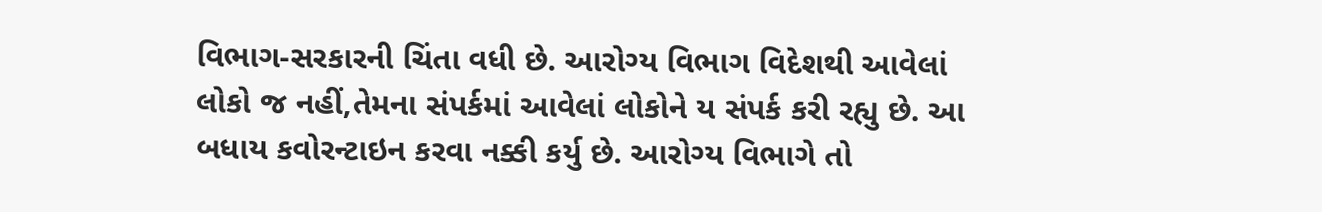વિભાગ-સરકારની ચિંતા વધી છે. આરોગ્ય વિભાગ વિદેશથી આવેલાં લોકો જ નહીં,તેમના સંપર્કમાં આવેલાં લોકોને ય સંપર્ક કરી રહ્યુ છે. આ બધાય કવોરન્ટાઇન કરવા નક્કી કર્યુ છે. આરોગ્ય વિભાગે તો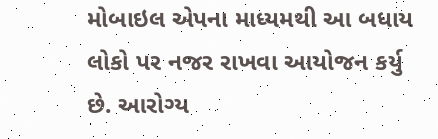મોબાઇલ એપના માધ્યમથી આ બધાય લોકો પર નજર રાખવા આયોજન કર્યુ છે. આરોગ્ય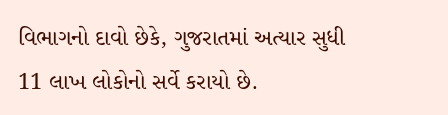વિભાગનો દાવો છેકે, ગુજરાતમાં અત્યાર સુધી 11 લાખ લોકોનો સર્વે કરાયો છે.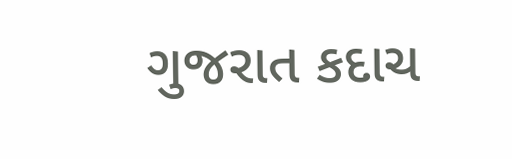ગુજરાત કદાચ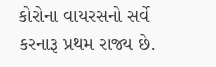કોરોના વાયરસનો સર્વે કરનારૂ પ્રથમ રાજ્ય છે.